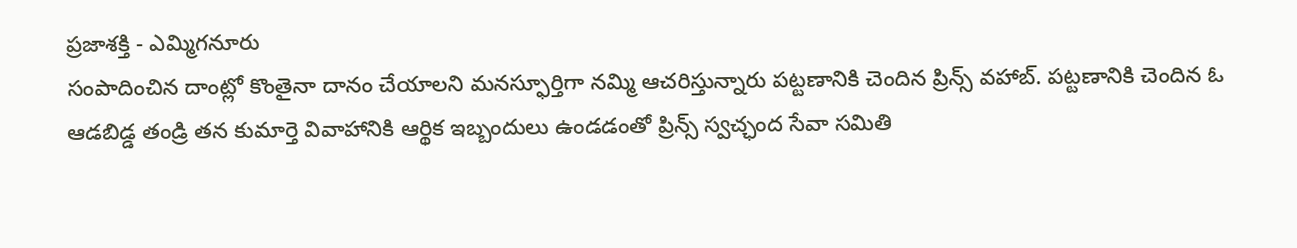ప్రజాశక్తి - ఎమ్మిగనూరు
సంపాదించిన దాంట్లో కొంతైనా దానం చేయాలని మనస్ఫూర్తిగా నమ్మి ఆచరిస్తున్నారు పట్టణానికి చెందిన ప్రిన్స్ వహాబ్. పట్టణానికి చెందిన ఓ ఆడబిడ్డ తండ్రి తన కుమార్తె వివాహానికి ఆర్థిక ఇబ్బందులు ఉండడంతో ప్రిన్స్ స్వచ్ఛంద సేవా సమితి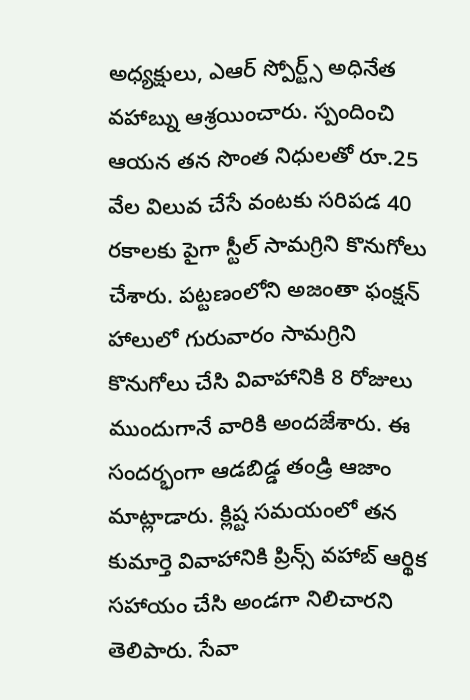అధ్యక్షులు, ఎఆర్ స్పోర్ట్స్ అధినేత వహాబ్ను ఆశ్రయించారు. స్పందించి ఆయన తన సొంత నిధులతో రూ.25 వేల విలువ చేసే వంటకు సరిపడ 40 రకాలకు పైగా స్టీల్ సామగ్రిని కొనుగోలు చేశారు. పట్టణంలోని అజంతా ఫంక్షన్ హాలులో గురువారం సామగ్రిని కొనుగోలు చేసి వివాహానికి 8 రోజులు ముందుగానే వారికి అందజేశారు. ఈ సందర్భంగా ఆడబిడ్డ తండ్రి ఆజాం మాట్లాడారు. క్లిష్ట సమయంలో తన కుమార్తె వివాహానికి ప్రిన్స్ వహాబ్ ఆర్థిక సహాయం చేసి అండగా నిలిచారని తెలిపారు. సేవా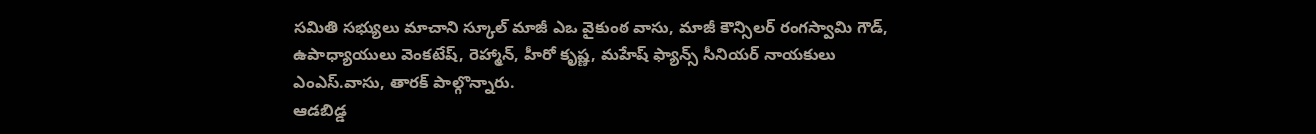సమితి సభ్యులు మాచాని స్కూల్ మాజీ ఎఒ వైకుంఠ వాసు, మాజీ కౌన్సిలర్ రంగస్వామి గౌడ్, ఉపాధ్యాయులు వెంకటేష్, రెహ్మాన్, హీరో కృష్ణ, మహేష్ ఫ్యాన్స్ సీనియర్ నాయకులు ఎంఎస్.వాసు, తారక్ పాల్గొన్నారు.
ఆడబిడ్డ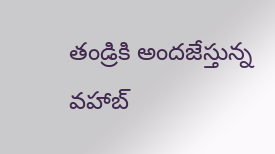తండ్రికి అందజేస్తున్న వహాబ్